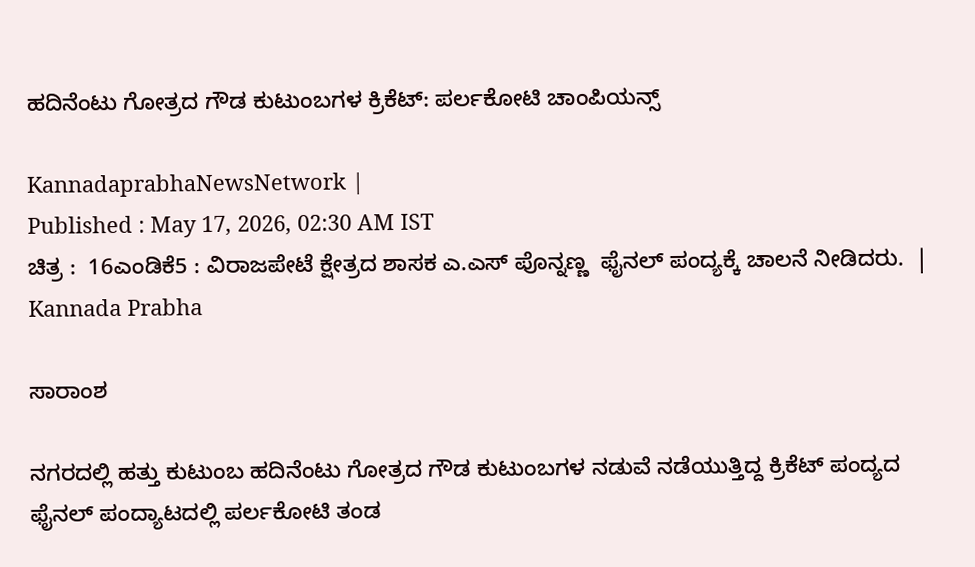ಹದಿನೆಂಟು ಗೋತ್ರದ ಗೌಡ ಕುಟುಂಬಗಳ ಕ್ರಿಕೆಟ್‌: ಪರ್ಲಕೋಟಿ ಚಾಂಪಿಯನ್ಸ್‌

KannadaprabhaNewsNetwork |
Published : May 17, 2026, 02:30 AM IST
ಚಿತ್ರ :  16ಎಂಡಿಕೆ5 : ವಿರಾಜಪೇಟೆ ಕ್ಷೇತ್ರದ ಶಾಸಕ ಎ‌.ಎಸ್ ಪೊನ್ನಣ್ಣ  ಫೈನಲ್ ಪಂದ್ಯಕ್ಕೆ ಚಾಲನೆ ನೀಡಿದರು.  | Kannada Prabha

ಸಾರಾಂಶ

ನಗರದಲ್ಲಿ ಹತ್ತು ಕುಟುಂಬ ಹದಿನೆಂಟು ಗೋತ್ರದ ಗೌಡ ಕುಟುಂಬಗಳ ನಡುವೆ ನಡೆಯುತ್ತಿದ್ದ ಕ್ರಿಕೆಟ್ ಪಂದ್ಯದ ಫೈನಲ್ ಪಂದ್ಯಾಟದಲ್ಲಿ ಪರ್ಲಕೋಟಿ ತಂಡ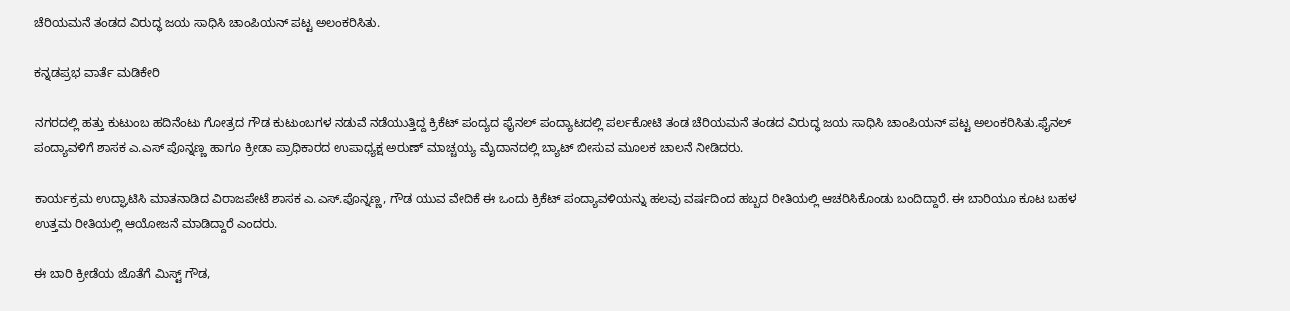ಚೆರಿಯಮನೆ ತಂಡದ ವಿರುದ್ಧ ಜಯ ಸಾಧಿಸಿ ಚಾಂಪಿಯನ್ ಪಟ್ಟ ಅಲಂಕರಿಸಿತು.

ಕನ್ನಡಪ್ರಭ ವಾರ್ತೆ ಮಡಿಕೇರಿ

ನಗರದಲ್ಲಿ ಹತ್ತು ಕುಟುಂಬ ಹದಿನೆಂಟು ಗೋತ್ರದ ಗೌಡ ಕುಟುಂಬಗಳ ನಡುವೆ ನಡೆಯುತ್ತಿದ್ದ ಕ್ರಿಕೆಟ್ ಪಂದ್ಯದ ಫೈನಲ್ ಪಂದ್ಯಾಟದಲ್ಲಿ ಪರ್ಲಕೋಟಿ ತಂಡ ಚೆರಿಯಮನೆ ತಂಡದ ವಿರುದ್ಧ ಜಯ ಸಾಧಿಸಿ ಚಾಂಪಿಯನ್ ಪಟ್ಟ ಅಲಂಕರಿಸಿತು.ಫೈನಲ್ ಪಂದ್ಯಾವಳಿಗೆ ಶಾಸಕ ಎ‌.ಎಸ್ ಪೊನ್ನಣ್ಣ ಹಾಗೂ ಕ್ರೀಡಾ ಪ್ರಾಧಿಕಾರದ ಉಪಾಧ್ಯಕ್ಷ ಅರುಣ್ ಮಾಚ್ಚಯ್ಯ ಮೈದಾನದಲ್ಲಿ ಬ್ಯಾಟ್ ಬೀಸುವ ಮೂಲಕ ಚಾಲನೆ ನೀಡಿದರು‌.

ಕಾರ್ಯಕ್ರಮ ಉದ್ಘಾಟಿಸಿ ಮಾತನಾಡಿದ ವಿರಾಜಪೇಟೆ ಶಾಸಕ ಎ.ಎಸ್‌.ಪೊನ್ನಣ್ಣ, ಗೌಡ ಯುವ ವೇದಿಕೆ ಈ ಒಂದು ಕ್ರಿಕೆಟ್ ಪಂದ್ಯಾವಳಿಯನ್ನು ಹಲವು ವರ್ಷದಿಂದ ಹಬ್ಬದ ರೀತಿಯಲ್ಲಿ ಆಚರಿಸಿಕೊಂಡು ಬಂದಿದ್ದಾರೆ. ಈ ಬಾರಿಯೂ ಕೂಟ ಬಹಳ ಉತ್ತಮ ರೀತಿಯಲ್ಲಿ ಆಯೋಜನೆ ಮಾಡಿದ್ದಾರೆ ಎಂದರು.

ಈ ಬಾರಿ ಕ್ರೀಡೆಯ ಜೊತೆಗೆ ಮಿಸ್ಟ್ ಗೌಡ,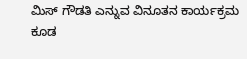ಮಿಸ್ ಗೌಡತಿ ಎನ್ನುವ ವಿನೂತನ ಕಾರ್ಯಕ್ರಮ ಕೂಡ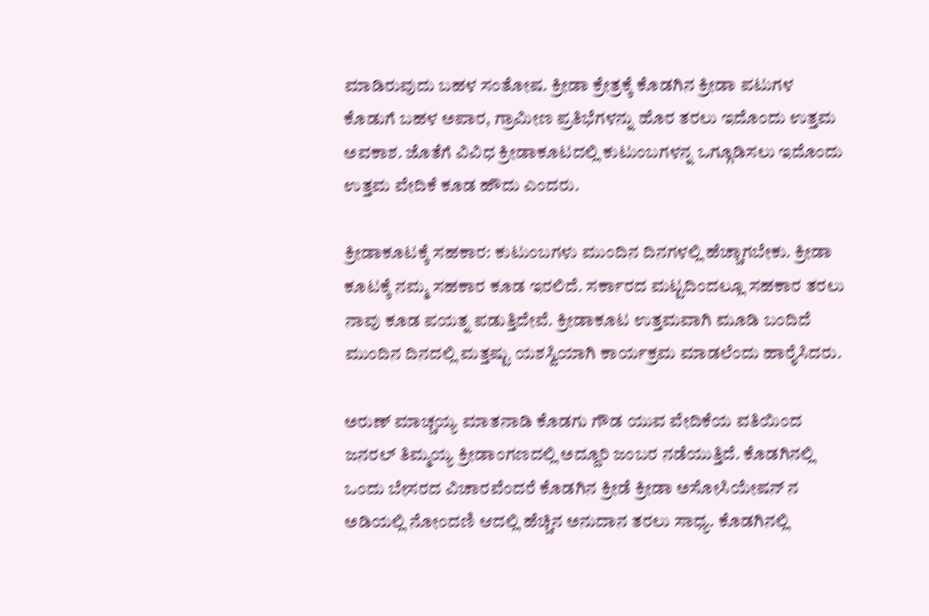ಮಾಡಿರುವುದು ಬಹಳ ಸಂತೋಷ. ಕ್ರೀಡಾ ಕ್ರೇತ್ರಕ್ಕೆ ಕೊಡಗಿನ ಕ್ರೀಡಾ ಪಟುಗಳ ಕೊಡುಗೆ ಬಹಳ ಅಪಾರ, ಗ್ರಾಮೀಣ ಪ್ರತಿಭೆಗಳನ್ನು ಹೊರ ತರಲು ಇದೊಂದು ಉತ್ತಮ ಅವಕಾಶ. ಜೊತೆಗೆ ವಿವಿಧ ಕ್ರೀಡಾಕೂಟದಲ್ಲಿ ಕುಟುಂಬಗಳನ್ನ ಒಗ್ಗೂಡಿಸಲು ಇದೊಂದು ಉತ್ತಮ ವೇದಿಕೆ ಕೂಡ ಹೌದು ಎಂದರು.

ಕ್ರೀಡಾಕೂಟಕ್ಕೆ ಸಹಕಾರ: ಕುಟುಂಬಗಳು ಮುಂದಿನ ದಿನಗಳಲ್ಲಿ ಹೆಚ್ಚಾಗಬೇಕು. ಕ್ರೀಡಾ ಕೂಟಕ್ಕೆ ನಮ್ಮ ಸಹಕಾರ ಕೂಡ ಇರಲಿದೆ. ಸರ್ಕಾರದ ಮಟ್ಟದಿಂದಲ್ಲೂ ಸಹಕಾರ ತರಲು ನಾವು ಕೂಡ ಪಯತ್ನ ಪಡುತ್ತಿದೇವೆ. ಕ್ರೀಡಾಕೂಟ ಉತ್ತಮವಾಗಿ ಮೂಡಿ ಬಂದಿದೆ ಮುಂದಿನ ದಿನದಲ್ಲಿ ಮತ್ತಷ್ಟು ಯಶಸ್ವಿಯಾಗಿ ಕಾರ್ಯಕ್ರಮ ಮಾಡಲೆಂದು ಹಾರೈಸಿದರು.

ಅರುಣ್ ಮಾಚ್ಚಯ್ಯ ಮಾತನಾಡಿ ಕೊಡಗು ಗೌಡ ಯುವ ವೇದಿಕೆಯ ವತಿಯಿಂದ ಜನರಲ್ ತಿಮ್ಮಯ್ಯ ಕ್ರೀಡಾಂಗಣದಲ್ಲಿ ಅದ್ದೂರಿ ಜಂಬರ ನಡೆಯುತ್ತಿದೆ. ಕೊಡಗಿನಲ್ಲಿ ಒಂದು ಬೇಸರದ ವಿಚಾರವೆಂದರೆ ಕೊಡಗಿನ ಕ್ರೀಡೆ ಕ್ರೀಡಾ ಅಸೋಸಿಯೇಷನ್ ನ ಅಡಿಯಲ್ಲಿ ನೋಂದಣಿ ಆದಲ್ಲಿ ಹೆಚ್ಚಿನ ಅನುದಾನ ತರಲು ಸಾಧ್ಯ. ಕೊಡಗಿನಲ್ಲಿ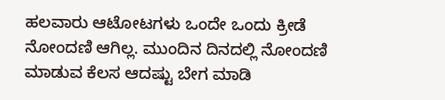ಹಲವಾರು ಆಟೋಟಗಳು ಒಂದೇ ಒಂದು ಕ್ರೀಡೆ ನೋಂದಣಿ ಆಗಿಲ್ಲ. ಮುಂದಿನ ದಿನದಲ್ಲಿ ನೋಂದಣಿ ಮಾಡುವ ಕೆಲಸ ಆದಷ್ಟು ಬೇಗ ಮಾಡಿ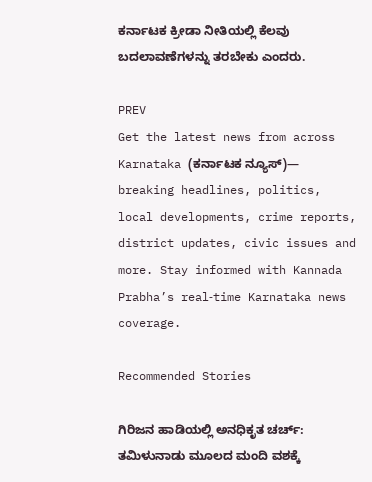ಕರ್ನಾಟಕ ಕ್ರೀಡಾ ನೀತಿಯಲ್ಲಿ ಕೆಲವು ಬದಲಾವಣೆಗಳನ್ನು ತರಬೇಕು ಎಂದರು.

PREV
Get the latest news from across Karnataka (ಕರ್ನಾಟಕ ನ್ಯೂಸ್)— breaking headlines, politics, local developments, crime reports, district updates, civic issues and more. Stay informed with Kannada Prabha’s real‑time Karnataka news coverage.

Recommended Stories

ಗಿರಿಜನ ಹಾಡಿಯಲ್ಲಿ ಅನಧಿಕೃತ ಚರ್ಚ್: ತಮಿಳುನಾಡು ಮೂಲದ ಮಂದಿ ವಶಕ್ಕೆ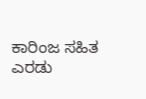ಕಾರಿಂಜ ಸಹಿತ ಎರಡು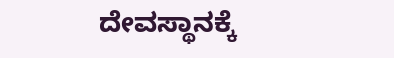ದೇವಸ್ಥಾನಕ್ಕೆ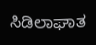ಸಿಡಿಲಾಘಾತ